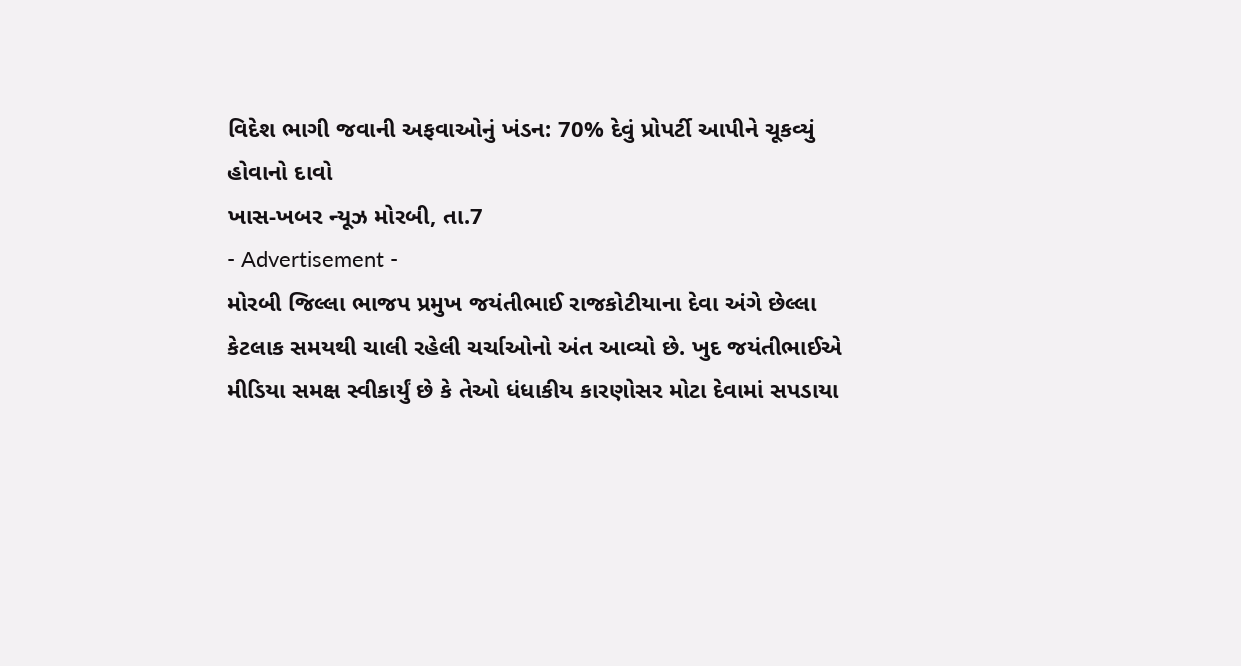વિદેશ ભાગી જવાની અફવાઓનું ખંડન: 70% દેવું પ્રોપર્ટી આપીને ચૂકવ્યું હોવાનો દાવો
ખાસ-ખબર ન્યૂઝ મોરબી, તા.7
- Advertisement -
મોરબી જિલ્લા ભાજપ પ્રમુખ જયંતીભાઈ રાજકોટીયાના દેવા અંગે છેલ્લા કેટલાક સમયથી ચાલી રહેલી ચર્ચાઓનો અંત આવ્યો છે. ખુદ જયંતીભાઈએ મીડિયા સમક્ષ સ્વીકાર્યું છે કે તેઓ ધંધાકીય કારણોસર મોટા દેવામાં સપડાયા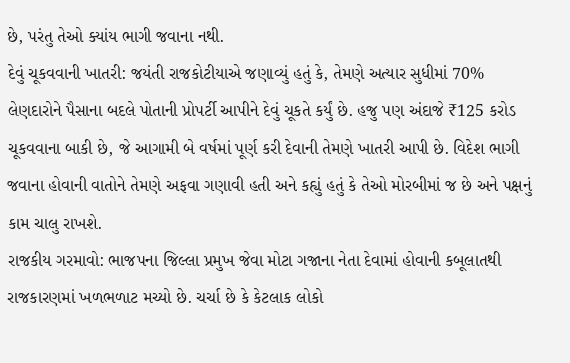છે, પરંતુ તેઓ ક્યાંય ભાગી જવાના નથી.
દેવું ચૂકવવાની ખાતરી: જયંતી રાજકોટીયાએ જણાવ્યું હતું કે, તેમણે અત્યાર સુધીમાં 70% લેણદારોને પૈસાના બદલે પોતાની પ્રોપર્ટી આપીને દેવું ચૂકતે કર્યું છે. હજુ પણ અંદાજે ₹125 કરોડ ચૂકવવાના બાકી છે, જે આગામી બે વર્ષમાં પૂર્ણ કરી દેવાની તેમણે ખાતરી આપી છે. વિદેશ ભાગી જવાના હોવાની વાતોને તેમણે અફવા ગણાવી હતી અને કહ્યું હતું કે તેઓ મોરબીમાં જ છે અને પક્ષનું કામ ચાલુ રાખશે.
રાજકીય ગરમાવો: ભાજપના જિલ્લા પ્રમુખ જેવા મોટા ગજાના નેતા દેવામાં હોવાની કબૂલાતથી રાજકારણમાં ખળભળાટ મચ્યો છે. ચર્ચા છે કે કેટલાક લોકો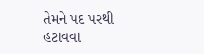તેમને પદ પરથી હટાવવા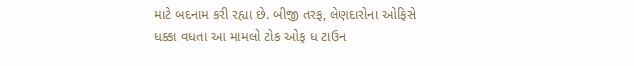માટે બદનામ કરી રહ્યા છે. બીજી તરફ, લેણદારોના ઓફિસે ધક્કા વધતા આ મામલો ટોક ઓફ ધ ટાઉન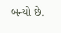બન્યો છે.